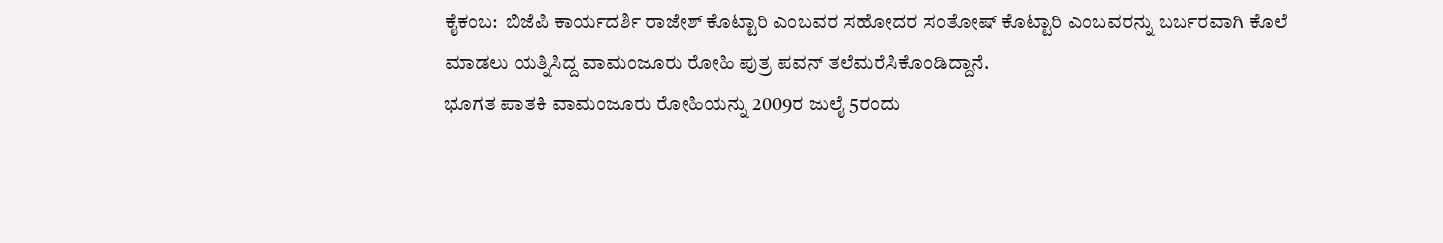ಕೈಕಂಬ:  ಬಿಜೆಪಿ ಕಾರ್ಯದರ್ಶಿ ರಾಜೇಶ್ ಕೊಟ್ಟಾರಿ ಎಂಬವರ ಸಹೋದರ ಸಂತೋಷ್ ಕೊಟ್ಟಾರಿ ಎಂಬವರನ್ನು ಬರ್ಬರವಾಗಿ ಕೊಲೆ ಮಾಡಲು ಯತ್ನಿಸಿದ್ದ ವಾಮಂಜೂರು ರೋಹಿ ಪುತ್ರ ಪವನ್ ತಲೆಮರೆಸಿಕೊಂಡಿದ್ದಾನೆ.
ಭೂಗತ ಪಾತಕಿ ವಾಮಂಜೂರು ರೋಹಿಯನ್ನು 2009ರ ಜುಲೈ 5ರಂದು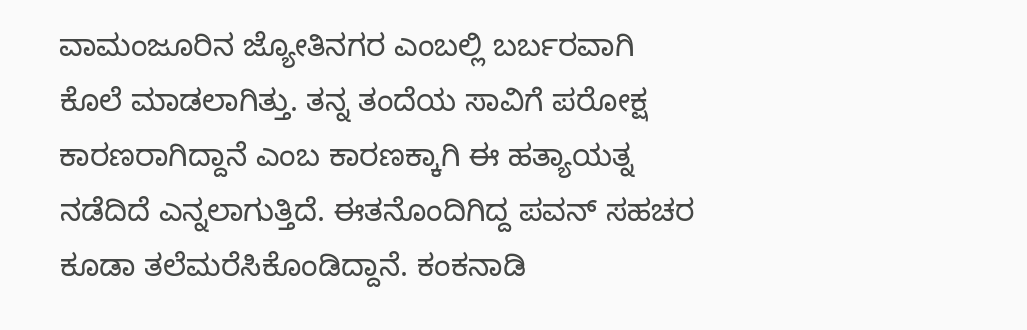ವಾಮಂಜೂರಿನ ಜ್ಯೋತಿನಗರ ಎಂಬಲ್ಲಿ ಬರ್ಬರವಾಗಿ ಕೊಲೆ ಮಾಡಲಾಗಿತ್ತು. ತನ್ನ ತಂದೆಯ ಸಾವಿಗೆ ಪರೋಕ್ಷ ಕಾರಣರಾಗಿದ್ದಾನೆ ಎಂಬ ಕಾರಣಕ್ಕಾಗಿ ಈ ಹತ್ಯಾಯತ್ನ ನಡೆದಿದೆ ಎನ್ನಲಾಗುತ್ತಿದೆ. ಈತನೊಂದಿಗಿದ್ದ ಪವನ್ ಸಹಚರ ಕೂಡಾ ತಲೆಮರೆಸಿಕೊಂಡಿದ್ದಾನೆ. ಕಂಕನಾಡಿ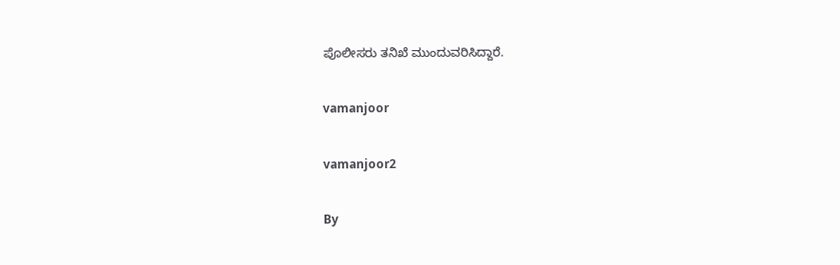ಪೊಲೀಸರು ತನಿಖೆ ಮುಂದುವರಿಸಿದ್ದಾರೆ.

vamanjoor

vamanjoor2

By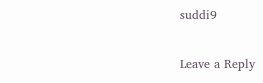suddi9

Leave a Reply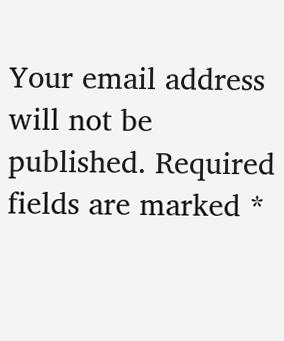Your email address will not be published. Required fields are marked *